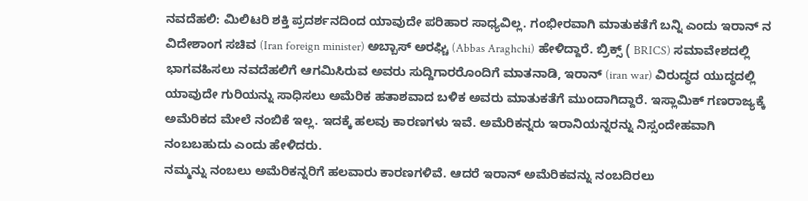ನವದೆಹಲಿ: ಮಿಲಿಟರಿ ಶಕ್ತಿ ಪ್ರದರ್ಶನದಿಂದ ಯಾವುದೇ ಪರಿಹಾರ ಸಾಧ್ಯವಿಲ್ಲ. ಗಂಭೀರವಾಗಿ ಮಾತುಕತೆಗೆ ಬನ್ನಿ ಎಂದು ಇರಾನ್ ನ ವಿದೇಶಾಂಗ ಸಚಿವ (Iran foreign minister) ಅಬ್ಬಾಸ್ ಅರಘ್ಚಿ (Abbas Araghchi) ಹೇಳಿದ್ದಾರೆ. ಬ್ರಿಕ್ಸ್ ( BRICS) ಸಮಾವೇಶದಲ್ಲಿ ಭಾಗವಹಿಸಲು ನವದೆಹಲಿಗೆ ಆಗಮಿಸಿರುವ ಅವರು ಸುದ್ದಿಗಾರರೊಂದಿಗೆ ಮಾತನಾಡಿ, ಇರಾನ್ (iran war) ವಿರುದ್ಧದ ಯುದ್ಧದಲ್ಲಿ ಯಾವುದೇ ಗುರಿಯನ್ನು ಸಾಧಿಸಲು ಅಮೆರಿಕ ಹತಾಶವಾದ ಬಳಿಕ ಅವರು ಮಾತುಕತೆಗೆ ಮುಂದಾಗಿದ್ದಾರೆ. ಇಸ್ಲಾಮಿಕ್ ಗಣರಾಜ್ಯಕ್ಕೆ ಅಮೆರಿಕದ ಮೇಲೆ ನಂಬಿಕೆ ಇಲ್ಲ. ಇದಕ್ಕೆ ಹಲವು ಕಾರಣಗಳು ಇವೆ. ಅಮೆರಿಕನ್ನರು ಇರಾನಿಯನ್ನರನ್ನು ನಿಸ್ಸಂದೇಹವಾಗಿ ನಂಬಬಹುದು ಎಂದು ಹೇಳಿದರು.
ನಮ್ಮನ್ನು ನಂಬಲು ಅಮೆರಿಕನ್ನರಿಗೆ ಹಲವಾರು ಕಾರಣಗಳಿವೆ. ಆದರೆ ಇರಾನ್ ಅಮೆರಿಕವನ್ನು ನಂಬದಿರಲು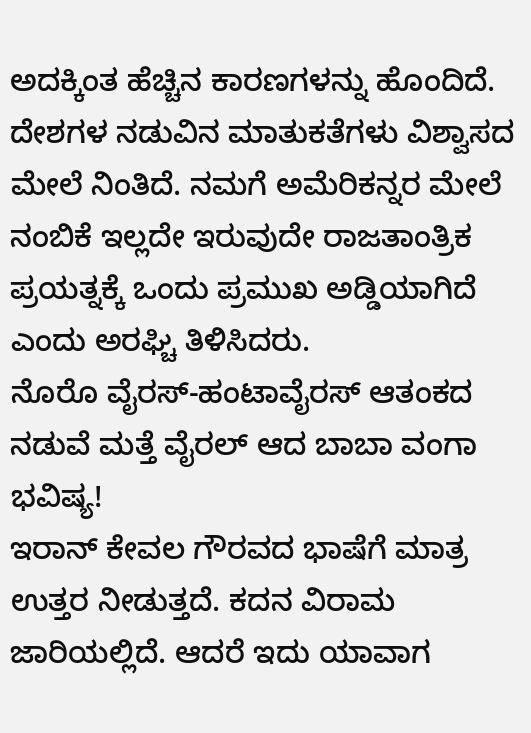ಅದಕ್ಕಿಂತ ಹೆಚ್ಚಿನ ಕಾರಣಗಳನ್ನು ಹೊಂದಿದೆ. ದೇಶಗಳ ನಡುವಿನ ಮಾತುಕತೆಗಳು ವಿಶ್ವಾಸದ ಮೇಲೆ ನಿಂತಿದೆ. ನಮಗೆ ಅಮೆರಿಕನ್ನರ ಮೇಲೆ ನಂಬಿಕೆ ಇಲ್ಲದೇ ಇರುವುದೇ ರಾಜತಾಂತ್ರಿಕ ಪ್ರಯತ್ನಕ್ಕೆ ಒಂದು ಪ್ರಮುಖ ಅಡ್ಡಿಯಾಗಿದೆ ಎಂದು ಅರಘ್ಚಿ ತಿಳಿಸಿದರು.
ನೊರೊ ವೈರಸ್-ಹಂಟಾವೈರಸ್ ಆತಂಕದ ನಡುವೆ ಮತ್ತೆ ವೈರಲ್ ಆದ ಬಾಬಾ ವಂಗಾ ಭವಿಷ್ಯ!
ಇರಾನ್ ಕೇವಲ ಗೌರವದ ಭಾಷೆಗೆ ಮಾತ್ರ ಉತ್ತರ ನೀಡುತ್ತದೆ. ಕದನ ವಿರಾಮ ಜಾರಿಯಲ್ಲಿದೆ. ಆದರೆ ಇದು ಯಾವಾಗ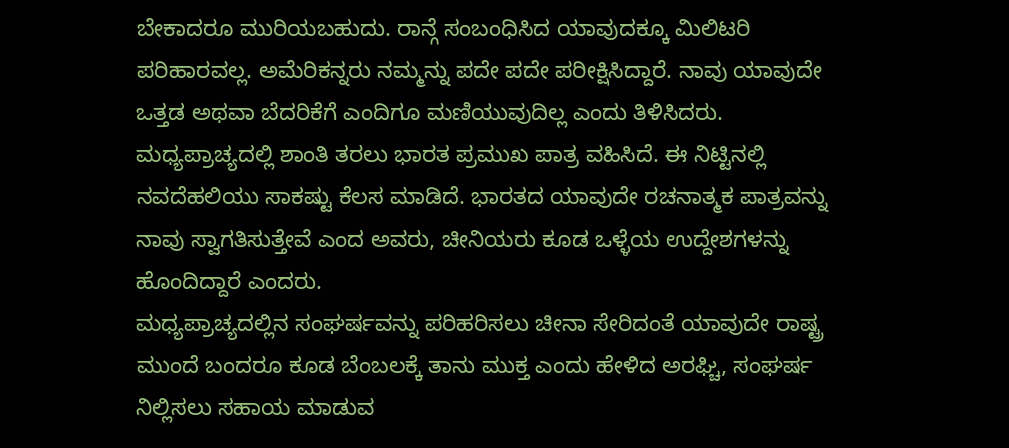ಬೇಕಾದರೂ ಮುರಿಯಬಹುದು. ರಾನ್ಗೆ ಸಂಬಂಧಿಸಿದ ಯಾವುದಕ್ಕೂ ಮಿಲಿಟರಿ ಪರಿಹಾರವಲ್ಲ. ಅಮೆರಿಕನ್ನರು ನಮ್ಮನ್ನು ಪದೇ ಪದೇ ಪರೀಕ್ಷಿಸಿದ್ದಾರೆ. ನಾವು ಯಾವುದೇ ಒತ್ತಡ ಅಥವಾ ಬೆದರಿಕೆಗೆ ಎಂದಿಗೂ ಮಣಿಯುವುದಿಲ್ಲ ಎಂದು ತಿಳಿಸಿದರು.
ಮಧ್ಯಪ್ರಾಚ್ಯದಲ್ಲಿ ಶಾಂತಿ ತರಲು ಭಾರತ ಪ್ರಮುಖ ಪಾತ್ರ ವಹಿಸಿದೆ. ಈ ನಿಟ್ಟಿನಲ್ಲಿ ನವದೆಹಲಿಯು ಸಾಕಷ್ಟು ಕೆಲಸ ಮಾಡಿದೆ. ಭಾರತದ ಯಾವುದೇ ರಚನಾತ್ಮಕ ಪಾತ್ರವನ್ನು ನಾವು ಸ್ವಾಗತಿಸುತ್ತೇವೆ ಎಂದ ಅವರು, ಚೀನಿಯರು ಕೂಡ ಒಳ್ಳೆಯ ಉದ್ದೇಶಗಳನ್ನು ಹೊಂದಿದ್ದಾರೆ ಎಂದರು.
ಮಧ್ಯಪ್ರಾಚ್ಯದಲ್ಲಿನ ಸಂಘರ್ಷವನ್ನು ಪರಿಹರಿಸಲು ಚೀನಾ ಸೇರಿದಂತೆ ಯಾವುದೇ ರಾಷ್ಟ್ರ ಮುಂದೆ ಬಂದರೂ ಕೂಡ ಬೆಂಬಲಕ್ಕೆ ತಾನು ಮುಕ್ತ ಎಂದು ಹೇಳಿದ ಅರಘ್ಚಿ, ಸಂಘರ್ಷ ನಿಲ್ಲಿಸಲು ಸಹಾಯ ಮಾಡುವ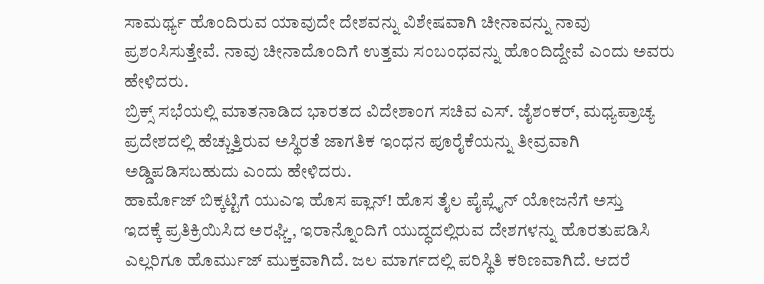ಸಾಮರ್ಥ್ಯ ಹೊಂದಿರುವ ಯಾವುದೇ ದೇಶವನ್ನು ವಿಶೇಷವಾಗಿ ಚೀನಾವನ್ನು ನಾವು ಪ್ರಶಂಸಿಸುತ್ತೇವೆ. ನಾವು ಚೀನಾದೊಂದಿಗೆ ಉತ್ತಮ ಸಂಬಂಧವನ್ನು ಹೊಂದಿದ್ದೇವೆ ಎಂದು ಅವರು ಹೇಳಿದರು.
ಬ್ರಿಕ್ಸ್ ಸಭೆಯಲ್ಲಿ ಮಾತನಾಡಿದ ಭಾರತದ ವಿದೇಶಾಂಗ ಸಚಿವ ಎಸ್. ಜೈಶಂಕರ್, ಮಧ್ಯಪ್ರಾಚ್ಯ ಪ್ರದೇಶದಲ್ಲಿ ಹೆಚ್ಚುತ್ತಿರುವ ಅಸ್ಥಿರತೆ ಜಾಗತಿಕ ಇಂಧನ ಪೂರೈಕೆಯನ್ನು ತೀವ್ರವಾಗಿ ಅಡ್ಡಿಪಡಿಸಬಹುದು ಎಂದು ಹೇಳಿದರು.
ಹಾರ್ಮೊಜ್ ಬಿಕ್ಕಟ್ಟಿಗೆ ಯುಎಇ ಹೊಸ ಪ್ಲಾನ್! ಹೊಸ ತೈಲ ಪೈಪ್ಲೈನ್ ಯೋಜನೆಗೆ ಅಸ್ತು
ಇದಕ್ಕೆ ಪ್ರತಿಕ್ರಿಯಿಸಿದ ಅರಘ್ಚಿ, ಇರಾನ್ನೊಂದಿಗೆ ಯುದ್ಧದಲ್ಲಿರುವ ದೇಶಗಳನ್ನು ಹೊರತುಪಡಿಸಿ ಎಲ್ಲರಿಗೂ ಹೊರ್ಮುಜ್ ಮುಕ್ತವಾಗಿದೆ. ಜಲ ಮಾರ್ಗದಲ್ಲಿ ಪರಿಸ್ಥಿತಿ ಕಠಿಣವಾಗಿದೆ. ಆದರೆ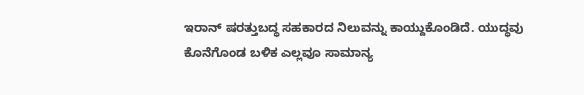ಇರಾನ್ ಷರತ್ತುಬದ್ಧ ಸಹಕಾರದ ನಿಲುವನ್ನು ಕಾಯ್ದುಕೊಂಡಿದೆ. ಯುದ್ಧವು ಕೊನೆಗೊಂಡ ಬಳಿಕ ಎಲ್ಲವೂ ಸಾಮಾನ್ಯ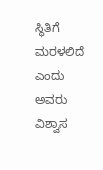ಸ್ಥಿತಿಗೆ ಮರಳಲಿದೆ ಎಂದು ಅವರು ವಿಶ್ವಾಸ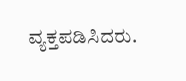ವ್ಯಕ್ತಪಡಿಸಿದರು.